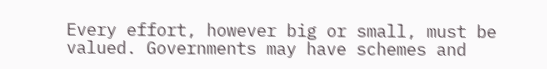Every effort, however big or small, must be valued. Governments may have schemes and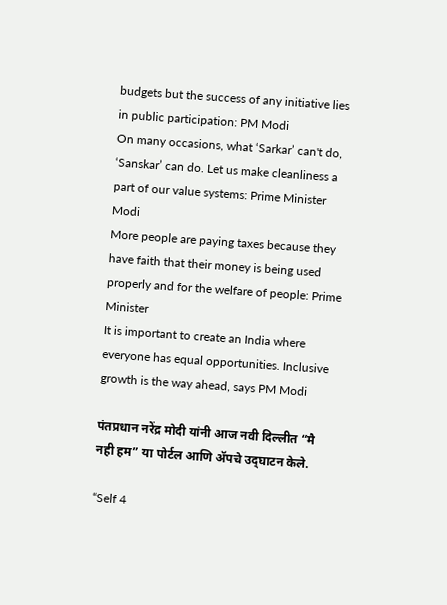budgets but the success of any initiative lies in public participation: PM Modi
On many occasions, what ‘Sarkar’ can't do, ‘Sanskar’ can do. Let us make cleanliness a part of our value systems: Prime Minister Modi
More people are paying taxes because they have faith that their money is being used properly and for the welfare of people: Prime Minister
It is important to create an India where everyone has equal opportunities. Inclusive growth is the way ahead, says PM Modi

पंतप्रधान नरेंद्र मोदी यांनी आज नवी दिल्लीत “मै नही हम” या पोर्टल आणि ॲपचे उद्‌घाटन केले.

“Self 4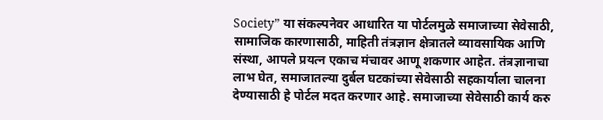Society” या संकल्पनेवर आधारित या पोर्टलमुळे समाजाच्या सेवेसाठी, सामाजिक कारणासाठी, माहिती तंत्रज्ञान क्षेत्रातले व्यावसायिक आणि संस्था, आपले प्रयत्न एकाच मंचावर आणू शकणार आहेत. तंत्रज्ञानाचा लाभ घेत, समाजातल्या दुर्बल घटकांच्या सेवेसाठी सहकार्याला चालना देण्यासाठी हे पोर्टल मदत करणार आहे. समाजाच्या सेवेसाठी कार्य करु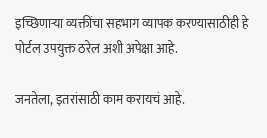इच्छिणाऱ्या व्यक्तींचा सहभाग व्यापक करण्यासाठीही हे पोर्टल उपयुक्त ठरेल अशी अपेक्षा आहे.

जनतेला, इतरांसाठी काम करायचं आहे.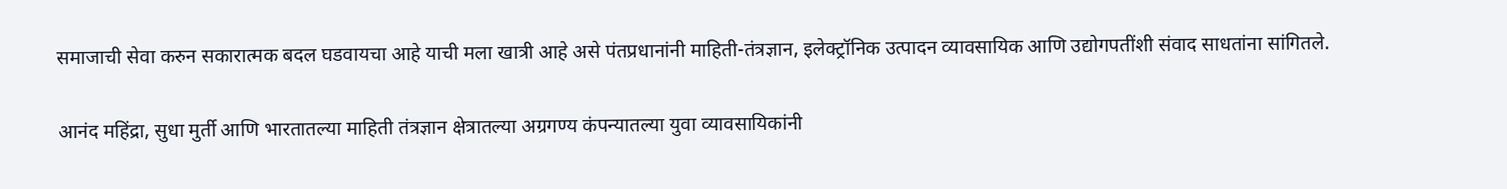समाजाची सेवा करुन सकारात्मक बदल घडवायचा आहे याची मला खात्री आहे असे पंतप्रधानांनी माहिती-तंत्रज्ञान, इलेक्ट्रॉनिक उत्पादन व्यावसायिक आणि उद्योगपतींशी संवाद साधतांना सांगितले.

आनंद महिंद्रा, सुधा मुर्ती आणि भारतातल्या माहिती तंत्रज्ञान क्षेत्रातल्या अग्रगण्य कंपन्यातल्या युवा व्यावसायिकांनी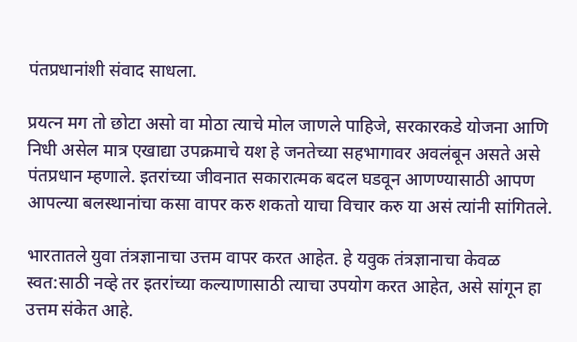पंतप्रधानांशी संवाद साधला.

प्रयत्न मग तो छोटा असो वा मोठा त्याचे मोल जाणले पाहिजे, सरकारकडे योजना आणि निधी असेल मात्र एखाद्या उपक्रमाचे यश हे जनतेच्या सहभागावर अवलंबून असते असे पंतप्रधान म्हणाले. इतरांच्या जीवनात सकारात्मक बदल घडवून आणण्यासाठी आपण आपल्या बलस्थानांचा कसा वापर करु शकतो याचा विचार करु या असं त्यांनी सांगितले.

भारतातले युवा तंत्रज्ञानाचा उत्तम वापर करत आहेत. हे यवुक तंत्रज्ञानाचा केवळ स्वत:साठी नव्हे तर इतरांच्या कल्याणासाठी त्याचा उपयोग करत आहेत, असे सांगून हा उत्तम संकेत आहे.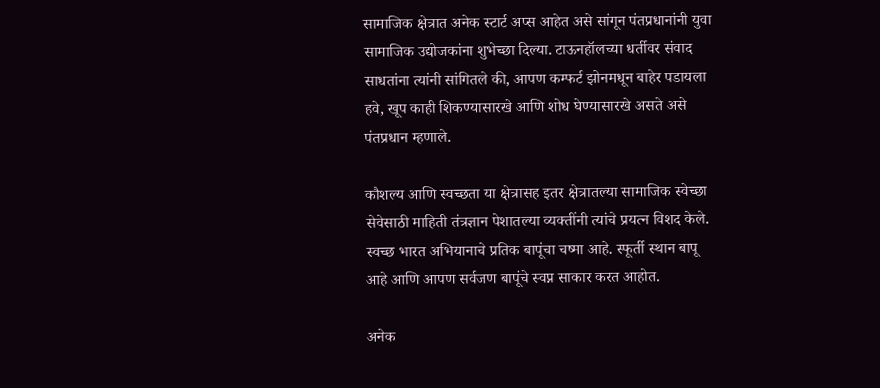सामाजिक क्षेत्रात अनेक स्टार्ट अप्स आहेत असे सांगून पंतप्रधानांनी युवा सामाजिक उद्योजकांना शुभेच्छा दिल्या. टाऊनहॉलच्या धर्तीवर संवाद साधतांना त्यांनी सांगितले की, आपण कम्फर्ट झोनमधून बाहेर पडायला हवे, खूप काही शिकण्यासारखे आणि शोध घेण्यासारखे असते असे पंतप्रधान म्हणाले.

कौशल्य आणि स्वच्छता या क्षेत्रासह इतर क्षेत्रातल्या सामाजिक स्वेच्छा सेवेसाठी माहिती तंत्रज्ञान पेशातल्या व्यक्तींनी त्यांचे प्रयत्न विशद केले. स्वच्छ भारत अभियानाचे प्रतिक बापूंचा चष्मा आहे. स्फूर्ती स्थान बापू आहे आणि आपण सर्वजण बापूंचे स्वप्न साकार करत आहोत.

अनेक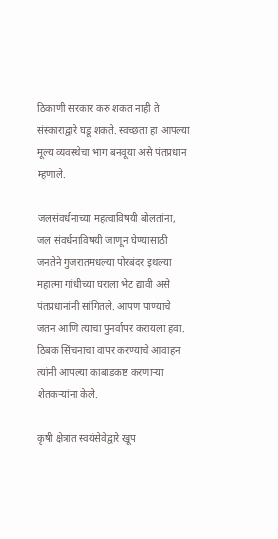ठिकाणी सरकार करु शकत नाही ते संस्काराद्वारे घडू शकते. स्वच्छता हा आपल्या मूल्य व्यवस्थेचा भाग बनवूया असे पंतप्रधान म्हणाले.

जलसंवर्धनाच्या महत्वाविषयी बोलतांना, जल संवर्धनाविषयी जाणून घेण्यासाठी जनतेने गुजरातमधल्या पोरबंदर इथल्या महात्मा गांधीच्या घराला भेट द्यावी असे पंतप्रधानांनी सांगितले. आपण पाण्याचे जतन आणि त्याचा पुनर्वापर करायला हवा. ठिबक सिंचनाचा वापर करण्याचे आवाहन त्यांनी आपल्या काबाडकष्ट करणाऱ्या शेतकऱ्यांना केले.

कृषी क्षेत्रात स्वयंसेवेद्वारे खूप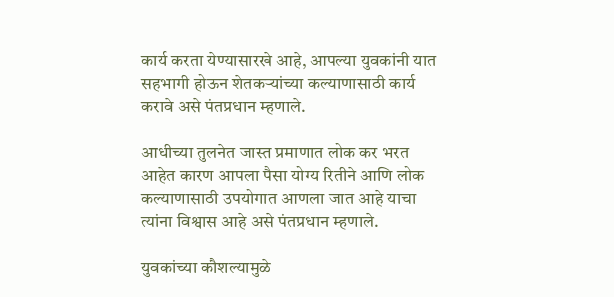कार्य करता येण्यासारखे आहे, आपल्या युवकांनी यात सहभागी होऊन शेतकऱ्यांच्या कल्याणासाठी कार्य करावे असे पंतप्रधान म्हणाले.

आधीच्या तुलनेत जास्त प्रमाणात लोक कर भरत आहेत कारण आपला पैसा योग्य रितीने आणि लोक कल्याणासाठी उपयोगात आणला जात आहे याचा त्यांना विश्वास आहे असे पंतप्रधान म्हणाले.

युवकांच्या कौशल्यामुळे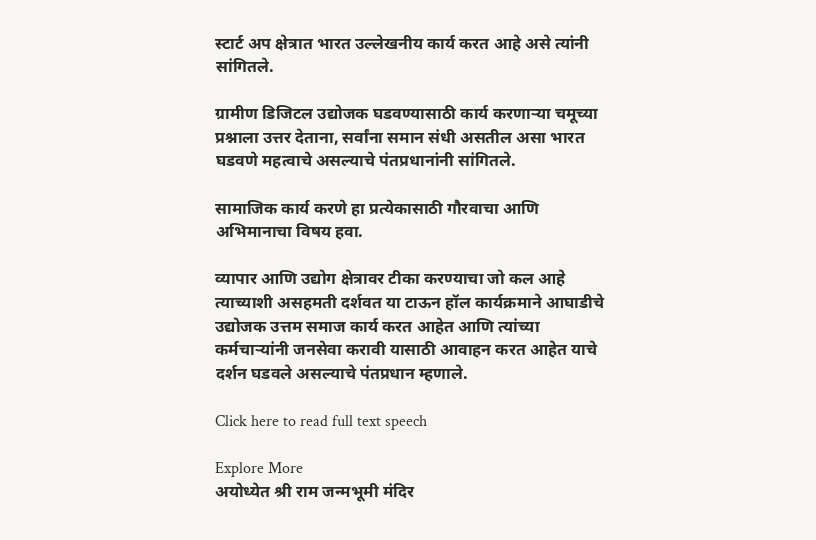स्टार्ट अप क्षेत्रात भारत उल्लेखनीय कार्य करत आहे असे त्यांनी सांगितले.

ग्रामीण डिजिटल उद्योजक घडवण्यासाठी कार्य करणाऱ्या चमूच्या प्रश्नाला उत्तर देताना, सर्वांना समान संधी असतील असा भारत घडवणे महत्वाचे असल्याचे पंतप्रधानांनी सांगितले.

सामाजिक कार्य करणे हा प्रत्येकासाठी गौरवाचा आणि अभिमानाचा विषय हवा.

व्यापार आणि उद्योग क्षेत्रावर टीका करण्याचा जो कल आहे त्याच्याशी असहमती दर्शवत या टाऊन हॉल कार्यक्रमाने आघाडीचे उद्योजक उत्तम समाज कार्य करत आहेत आणि त्यांच्या कर्मचाऱ्यांनी जनसेवा करावी यासाठी आवाहन करत आहेत याचे दर्शन घडवले असल्याचे पंतप्रधान म्हणाले.

Click here to read full text speech

Explore More
अयोध्येत श्री राम जन्मभूमी मंदिर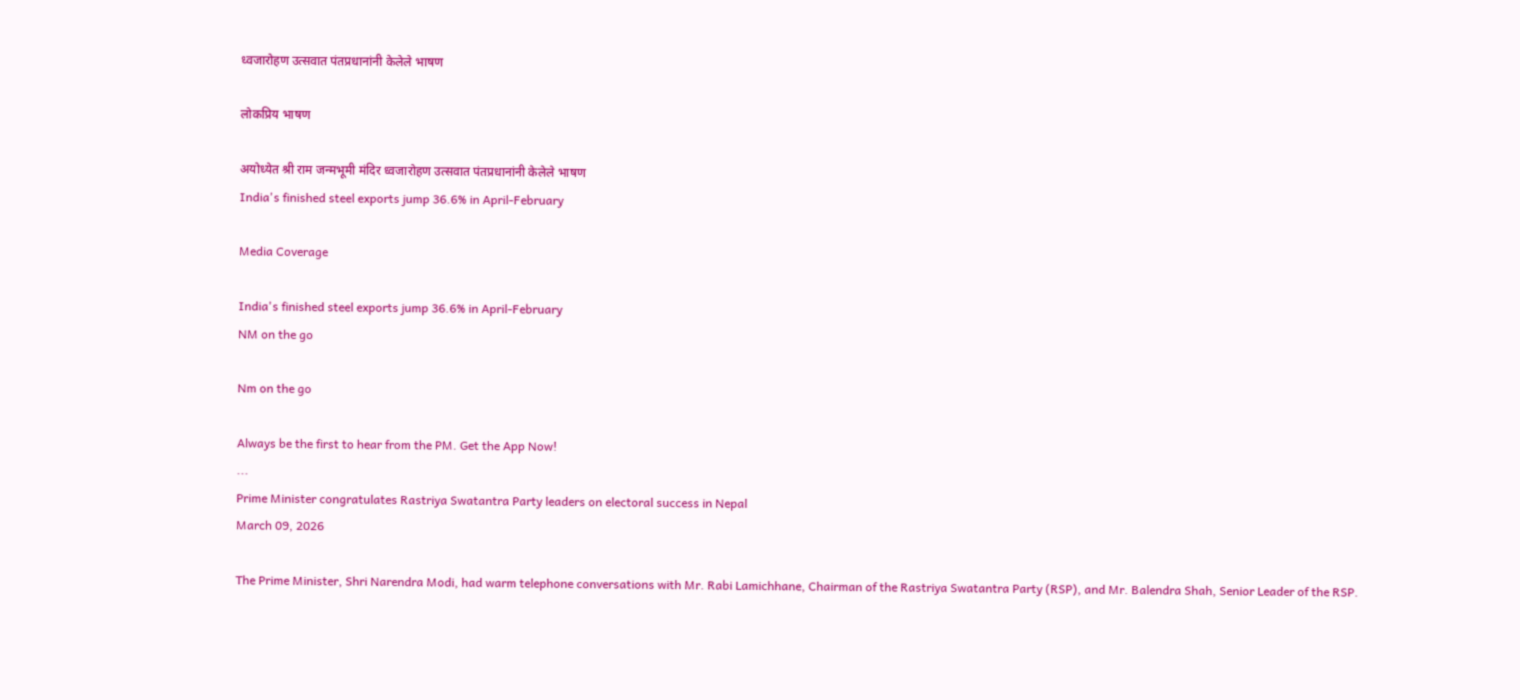ध्वजारोहण उत्सवात पंतप्रधानांनी केलेले भाषण

लोकप्रिय भाषण

अयोध्येत श्री राम जन्मभूमी मंदिर ध्वजारोहण उत्सवात पंतप्रधानांनी केलेले भाषण
India's finished steel exports jump 36.6% in April-February

Media Coverage

India's finished steel exports jump 36.6% in April-February
NM on the go

Nm on the go

Always be the first to hear from the PM. Get the App Now!
...
Prime Minister congratulates Rastriya Swatantra Party leaders on electoral success in Nepal
March 09, 2026

The Prime Minister, Shri Narendra Modi, had warm telephone conversations with Mr. Rabi Lamichhane, Chairman of the Rastriya Swatantra Party (RSP), and Mr. Balendra Shah, Senior Leader of the RSP.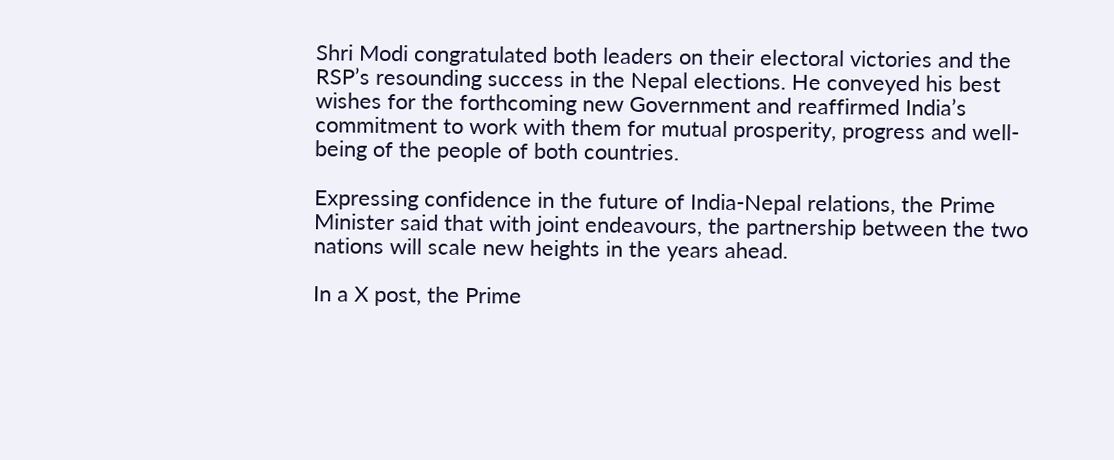Shri Modi congratulated both leaders on their electoral victories and the RSP’s resounding success in the Nepal elections. He conveyed his best wishes for the forthcoming new Government and reaffirmed India’s commitment to work with them for mutual prosperity, progress and well-being of the people of both countries.

Expressing confidence in the future of India-Nepal relations, the Prime Minister said that with joint endeavours, the partnership between the two nations will scale new heights in the years ahead.

In a X post, the Prime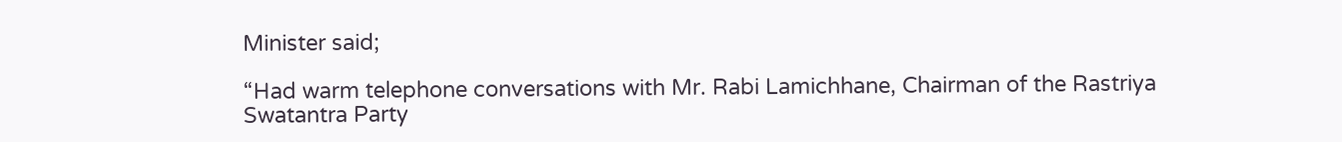Minister said;

“Had warm telephone conversations with Mr. Rabi Lamichhane, Chairman of the Rastriya Swatantra Party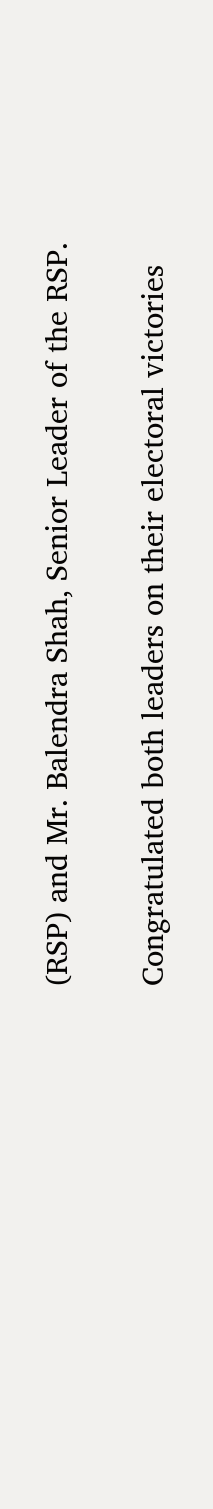(RSP) and Mr. Balendra Shah, Senior Leader of the RSP.

Congratulated both leaders on their electoral victories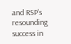and RSP’s resounding success in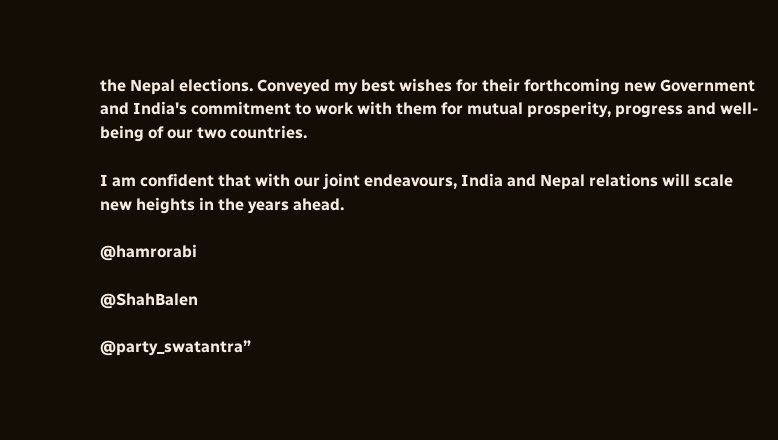the Nepal elections. Conveyed my best wishes for their forthcoming new Government and India's commitment to work with them for mutual prosperity, progress and well-being of our two countries.

I am confident that with our joint endeavours, India and Nepal relations will scale new heights in the years ahead.

@hamrorabi

@ShahBalen

@party_swatantra”